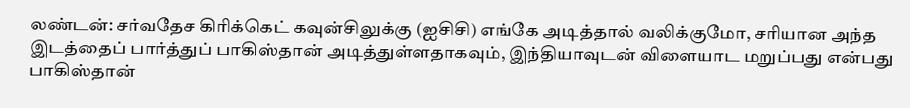லண்டன்: சர்வதேச கிரிக்கெட் கவுன்சிலுக்கு (ஐசிசி) எங்கே அடித்தால் வலிக்குமோ, சரியான அந்த இடத்தைப் பார்த்துப் பாகிஸ்தான் அடித்துள்ளதாகவும், இந்தியாவுடன் விளையாட மறுப்பது என்பது பாகிஸ்தான்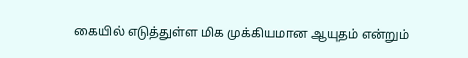கையில் எடுத்துள்ள மிக முக்கியமான ஆயுதம் என்றும்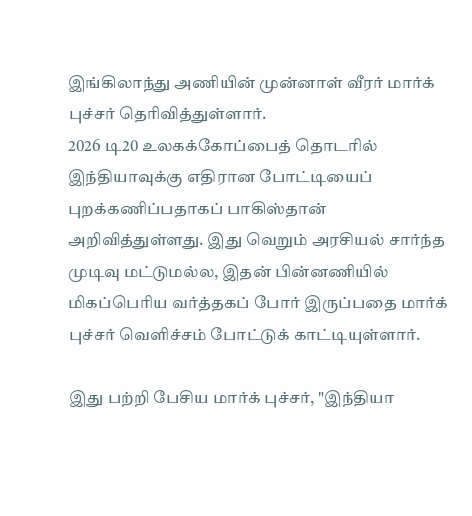இங்கிலாந்து அணியின் முன்னாள் வீரர் மார்க் புச்சர் தெரிவித்துள்ளார்.
2026 டி20 உலகக்கோப்பைத் தொடரில் இந்தியாவுக்கு எதிரான போட்டியைப் புறக்கணிப்பதாகப் பாகிஸ்தான் அறிவித்துள்ளது. இது வெறும் அரசியல் சார்ந்த முடிவு மட்டுமல்ல, இதன் பின்னணியில் மிகப்பெரிய வர்த்தகப் போர் இருப்பதை மார்க் புச்சர் வெளிச்சம் போட்டுக் காட்டியுள்ளார்.

இது பற்றி பேசிய மார்க் புச்சர், "இந்தியா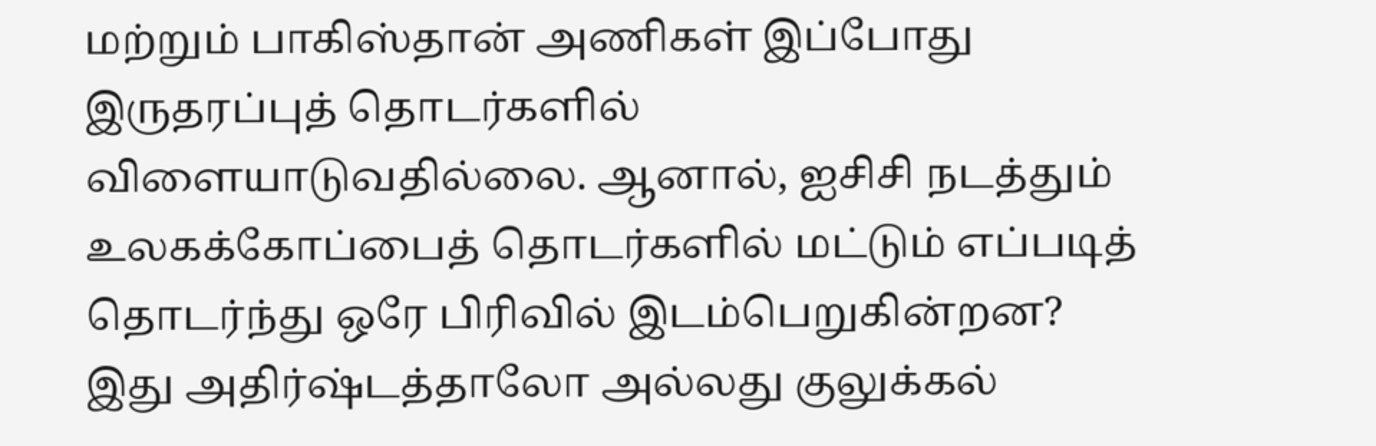மற்றும் பாகிஸ்தான் அணிகள் இப்போது இருதரப்புத் தொடர்களில் விளையாடுவதில்லை. ஆனால், ஐசிசி நடத்தும் உலகக்கோப்பைத் தொடர்களில் மட்டும் எப்படித் தொடர்ந்து ஒரே பிரிவில் இடம்பெறுகின்றன? இது அதிர்ஷ்டத்தாலோ அல்லது குலுக்கல்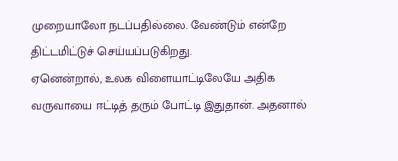முறையாலோ நடப்பதில்லை. வேண்டும் என்றே திட்டமிட்டுச் செய்யப்படுகிறது.
ஏனென்றால், உலக விளையாட்டிலேயே அதிக வருவாயை ஈட்டித் தரும் போட்டி இதுதான். அதனால்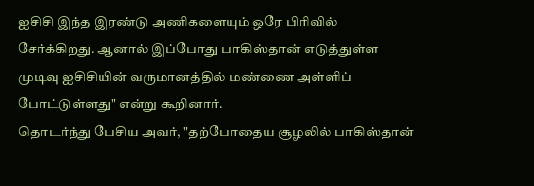ஐசிசி இந்த இரண்டு அணிகளையும் ஒரே பிரிவில் சேர்க்கிறது. ஆனால் இப்போது பாகிஸ்தான் எடுத்துள்ள முடிவு ஐசிசியின் வருமானத்தில் மண்ணை அள்ளிப் போட்டுள்ளது" என்று கூறினார்.
தொடர்ந்து பேசிய அவர், "தற்போதைய சூழலில் பாகிஸ்தான்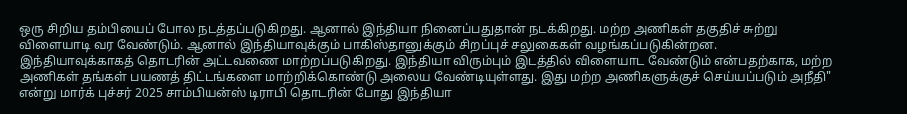ஒரு சிறிய தம்பியைப் போல நடத்தப்படுகிறது. ஆனால் இந்தியா நினைப்பதுதான் நடக்கிறது. மற்ற அணிகள் தகுதிச் சுற்று விளையாடி வர வேண்டும். ஆனால் இந்தியாவுக்கும் பாகிஸ்தானுக்கும் சிறப்புச் சலுகைகள் வழங்கப்படுகின்றன.
இந்தியாவுக்காகத் தொடரின் அட்டவணை மாற்றப்படுகிறது. இந்தியா விரும்பும் இடத்தில் விளையாட வேண்டும் என்பதற்காக, மற்ற அணிகள் தங்கள் பயணத் திட்டங்களை மாற்றிக்கொண்டு அலைய வேண்டியுள்ளது. இது மற்ற அணிகளுக்குச் செய்யப்படும் அநீதி" என்று மார்க் புச்சர் 2025 சாம்பியன்ஸ் டிராபி தொடரின் போது இந்தியா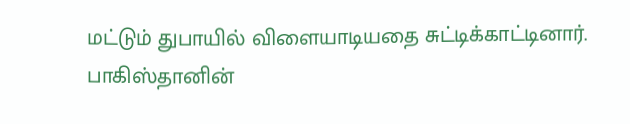மட்டும் துபாயில் விளையாடியதை சுட்டிக்காட்டினார்.
பாகிஸ்தானின்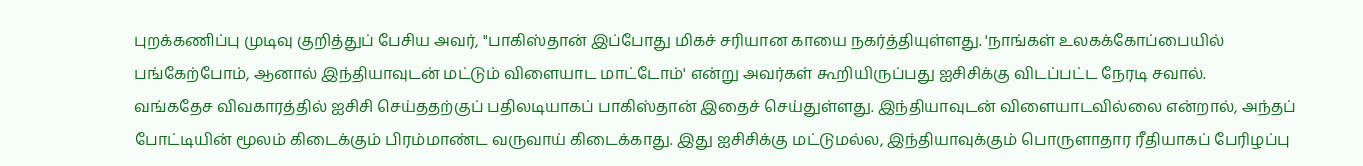புறக்கணிப்பு முடிவு குறித்துப் பேசிய அவர், "பாகிஸ்தான் இப்போது மிகச் சரியான காயை நகர்த்தியுள்ளது. 'நாங்கள் உலகக்கோப்பையில் பங்கேற்போம், ஆனால் இந்தியாவுடன் மட்டும் விளையாட மாட்டோம்' என்று அவர்கள் கூறியிருப்பது ஐசிசிக்கு விடப்பட்ட நேரடி சவால்.
வங்கதேச விவகாரத்தில் ஐசிசி செய்ததற்குப் பதிலடியாகப் பாகிஸ்தான் இதைச் செய்துள்ளது. இந்தியாவுடன் விளையாடவில்லை என்றால், அந்தப் போட்டியின் மூலம் கிடைக்கும் பிரம்மாண்ட வருவாய் கிடைக்காது. இது ஐசிசிக்கு மட்டுமல்ல, இந்தியாவுக்கும் பொருளாதார ரீதியாகப் பேரிழப்பு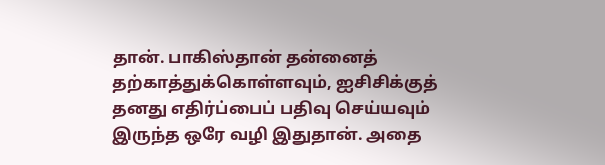தான். பாகிஸ்தான் தன்னைத் தற்காத்துக்கொள்ளவும், ஐசிசிக்குத் தனது எதிர்ப்பைப் பதிவு செய்யவும் இருந்த ஒரே வழி இதுதான். அதை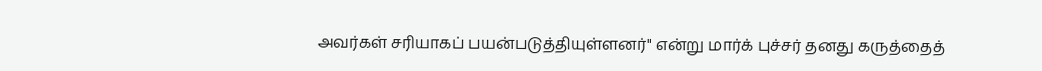அவர்கள் சரியாகப் பயன்படுத்தியுள்ளனர்" என்று மார்க் புச்சர் தனது கருத்தைத்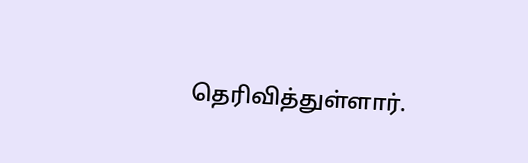தெரிவித்துள்ளார்.